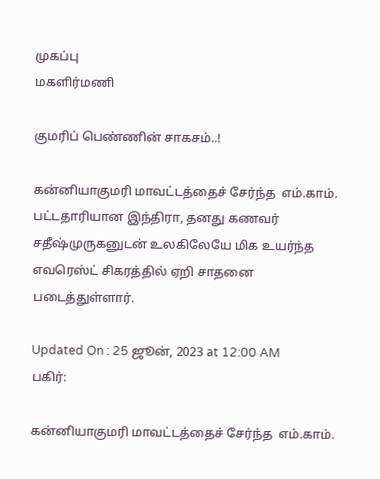முகப்பு
மகளிர்மணி

குமரிப் பெண்ணின் சாகசம்..!

கன்னியாகுமரி மாவட்டத்தைச் சேர்ந்த  எம்.காம். பட்டதாரியான இந்திரா, தனது கணவர் சதீஷ்முருகனுடன் உலகிலேயே மிக உயர்ந்த எவரெஸ்ட் சிகரத்தில் ஏறி சாதனை படைத்துள்ளார்.

Updated On : 25 ஜூன், 2023 at 12:00 AM
பகிர்:

கன்னியாகுமரி மாவட்டத்தைச் சேர்ந்த  எம்.காம்.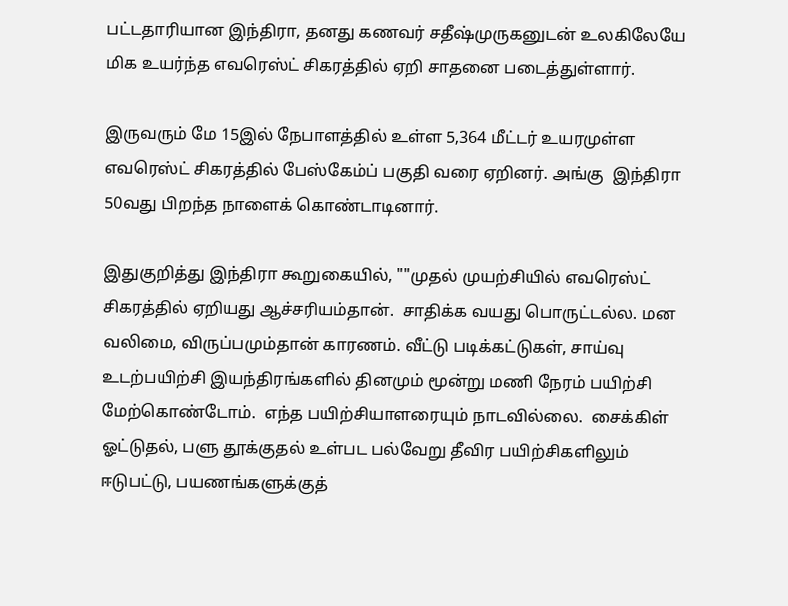பட்டதாரியான இந்திரா, தனது கணவர் சதீஷ்முருகனுடன் உலகிலேயே மிக உயர்ந்த எவரெஸ்ட் சிகரத்தில் ஏறி சாதனை படைத்துள்ளார்.

இருவரும் மே 15இல் நேபாளத்தில் உள்ள 5,364 மீட்டர் உயரமுள்ள எவரெஸ்ட் சிகரத்தில் பேஸ்கேம்ப் பகுதி வரை ஏறினர். அங்கு  இந்திரா 50வது பிறந்த நாளைக் கொண்டாடினார்.

இதுகுறித்து இந்திரா கூறுகையில், ""முதல் முயற்சியில் எவரெஸ்ட் சிகரத்தில் ஏறியது ஆச்சரியம்தான்.  சாதிக்க வயது பொருட்டல்ல. மன வலிமை, விருப்பமும்தான் காரணம். வீட்டு படிக்கட்டுகள், சாய்வு உடற்பயிற்சி இயந்திரங்களில் தினமும் மூன்று மணி நேரம் பயிற்சி மேற்கொண்டோம்.  எந்த பயிற்சியாளரையும் நாடவில்லை.  சைக்கிள் ஓட்டுதல், பளு தூக்குதல் உள்பட பல்வேறு தீவிர பயிற்சிகளிலும் ஈடுபட்டு, பயணங்களுக்குத்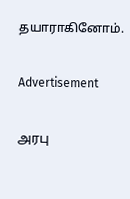தயாராகினோம்.

Advertisement

அரபு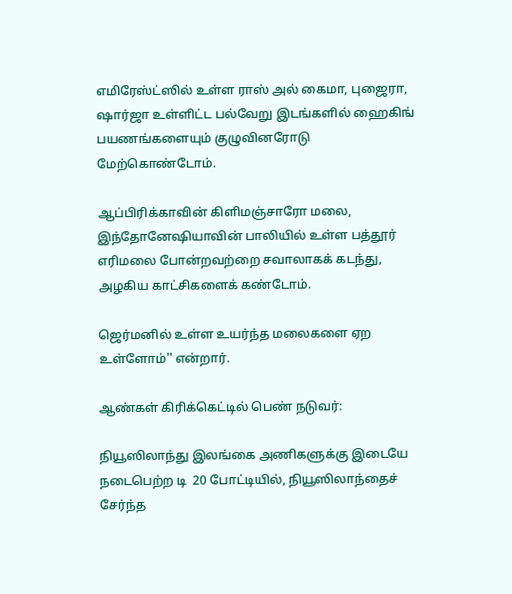எமிரேஸ்ட்ஸில் உள்ள ராஸ் அல் கைமா, புஜைரா, ஷார்ஜா உள்ளிட்ட பல்வேறு இடங்களில் ஹைகிங் பயணங்களையும் குழுவினரோடு மேற்கொண்டோம்.

ஆப்பிரிக்காவின் கிளிமஞ்சாரோ மலை, இந்தோனேஷியாவின் பாலியில் உள்ள பத்தூர் எரிமலை போன்றவற்றை சவாலாகக் கடந்து,  அழகிய காட்சிகளைக் கண்டோம்.

ஜெர்மனில் உள்ள உயர்ந்த மலைகளை ஏற உள்ளோம்'' என்றார்.

ஆண்கள் கிரிக்கெட்டில் பெண் நடுவர்:

நியூஸிலாந்து இலங்கை அணிகளுக்கு இடையே நடைபெற்ற டி  20 போட்டியில், நியூஸிலாந்தைச் சேர்ந்த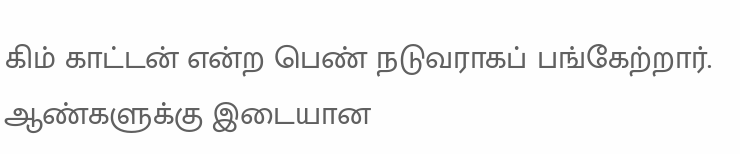கிம் காட்டன் என்ற பெண் நடுவராகப் பங்கேற்றார். ஆண்களுக்கு இடையான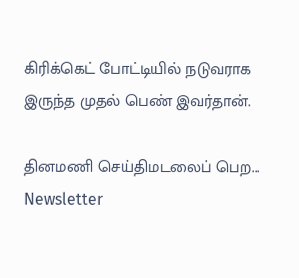கிரிக்கெட் போட்டியில் நடுவராக இருந்த முதல் பெண் இவர்தான்.

தினமணி செய்திமடலைப் பெற... Newsletter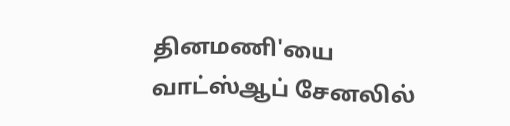தினமணி'யை வாட்ஸ்ஆப் சேனலில்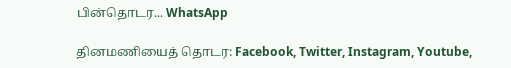பின்தொடர... WhatsApp

தினமணியைத் தொடர: Facebook, Twitter, Instagram, Youtube,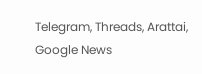Telegram, Threads, Arattai, Google News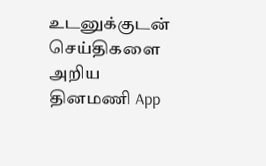உடனுக்குடன் செய்திகளை அறிய தினமணி App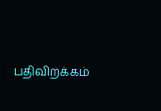பதிவிறக்கம்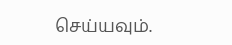செய்யவும்.